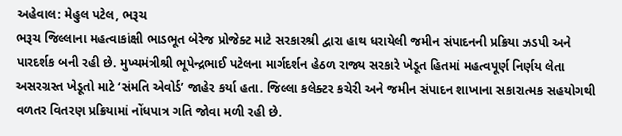અહેવાલ: મેહુલ પટેલ, ભરૂચ
ભરૂચ જિલ્લાના મહત્વાકાંક્ષી ભાડભૂત બેરેજ પ્રોજેક્ટ માટે સરકારશ્રી દ્વારા હાથ ધરાયેલી જમીન સંપાદનની પ્રક્રિયા ઝડપી અને પારદર્શક બની રહી છે. મુખ્યમંત્રીશ્રી ભૂપેન્દ્રભાઈ પટેલના માર્ગદર્શન હેઠળ રાજ્ય સરકારે ખેડૂત હિતમાં મહત્વપૂર્ણ નિર્ણય લેતા અસરગ્રસ્ત ખેડૂતો માટે ‘સંમતિ એવોર્ડ’ જાહેર કર્યા હતા. જિલ્લા કલેક્ટર કચેરી અને જમીન સંપાદન શાખાના સકારાત્મક સહયોગથી વળતર વિતરણ પ્રક્રિયામાં નોંધપાત્ર ગતિ જોવા મળી રહી છે.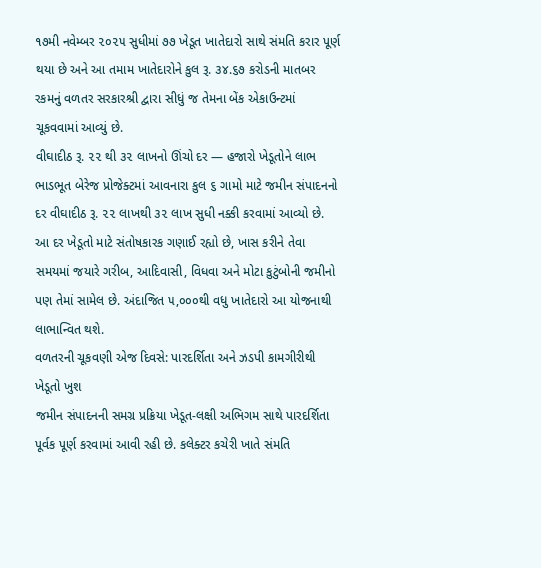૧૭મી નવેમ્બર ૨૦૨૫ સુધીમાં ૭૭ ખેડૂત ખાતેદારો સાથે સંમતિ કરાર પૂર્ણ થયા છે અને આ તમામ ખાતેદારોને કુલ રૂ. ૩૪.૬૭ કરોડની માતબર રકમનું વળતર સરકારશ્રી દ્વારા સીધું જ તેમના બેંક એકાઉન્ટમાં ચૂકવવામાં આવ્યું છે.
વીઘાદીઠ રૂ. ૨૨ થી ૩૨ લાખનો ઊંચો દર — હજારો ખેડૂતોને લાભ
ભાડભૂત બેરેજ પ્રોજેક્ટમાં આવનારા કુલ ૬ ગામો માટે જમીન સંપાદનનો દર વીઘાદીઠ રૂ. ૨૨ લાખથી ૩૨ લાખ સુધી નક્કી કરવામાં આવ્યો છે. આ દર ખેડૂતો માટે સંતોષકારક ગણાઈ રહ્યો છે, ખાસ કરીને તેવા સમયમાં જયારે ગરીબ, આદિવાસી, વિધવા અને મોટા કુટુંબોની જમીનો પણ તેમાં સામેલ છે. અંદાજિત ૫,૦૦૦થી વધુ ખાતેદારો આ યોજનાથી લાભાન્વિત થશે.
વળતરની ચૂકવણી એજ દિવસે: પારદર્શિતા અને ઝડપી કામગીરીથી ખેડૂતો ખુશ
જમીન સંપાદનની સમગ્ર પ્રક્રિયા ખેડૂત-લક્ષી અભિગમ સાથે પારદર્શિતા પૂર્વક પૂર્ણ કરવામાં આવી રહી છે. કલેક્ટર કચેરી ખાતે સંમતિ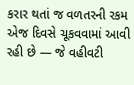કરાર થતાં જ વળતરની રકમ એજ દિવસે ચૂકવવામાં આવી રહી છે — જે વહીવટી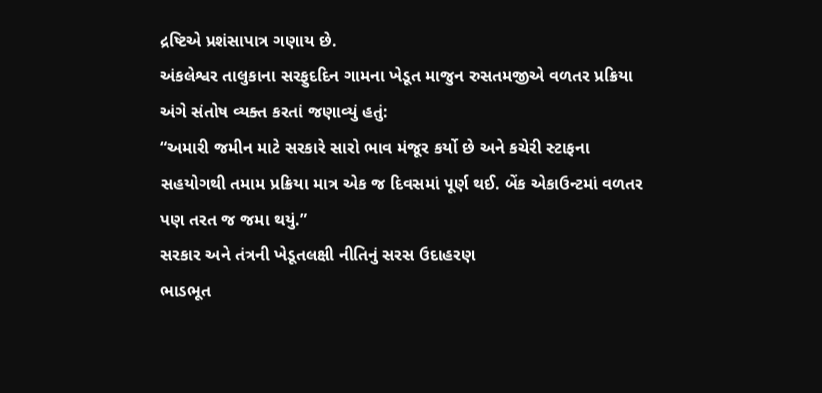દ્રષ્ટિએ પ્રશંસાપાત્ર ગણાય છે.
અંકલેશ્વર તાલુકાના સરફુદદિન ગામના ખેડૂત માજુન રુસતમજીએ વળતર પ્રક્રિયા અંગે સંતોષ વ્યક્ત કરતાં જણાવ્યું હતું:
“અમારી જમીન માટે સરકારે સારો ભાવ મંજૂર કર્યો છે અને કચેરી સ્ટાફના સહયોગથી તમામ પ્રક્રિયા માત્ર એક જ દિવસમાં પૂર્ણ થઈ. બેંક એકાઉન્ટમાં વળતર પણ તરત જ જમા થયું.”
સરકાર અને તંત્રની ખેડૂતલક્ષી નીતિનું સરસ ઉદાહરણ
ભાડભૂત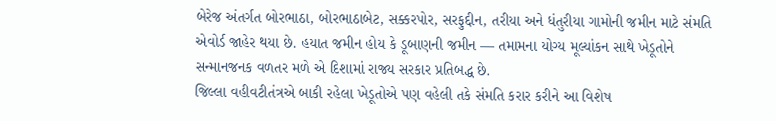બેરેજ અંતર્ગત બોરભાઠા, બોરભાઠાબેટ, સક્કરપોર, સરફુદ્દીન, તરીયા અને ધંતુરીયા ગામોની જમીન માટે સંમતિ એવોર્ડ જાહેર થયા છે. હયાત જમીન હોય કે ડૂબાણની જમીન — તમામના યોગ્ય મૂલ્યાંકન સાથે ખેડૂતોને સન્માનજનક વળતર મળે એ દિશામાં રાજ્ય સરકાર પ્રતિબદ્ધ છે.
જિલ્લા વહીવટીતંત્રએ બાકી રહેલા ખેડૂતોએ પણ વહેલી તકે સંમતિ કરાર કરીને આ વિશેષ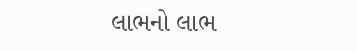લાભનો લાભ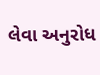લેવા અનુરોધ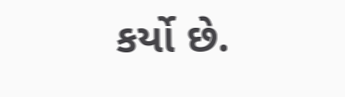કર્યો છે.